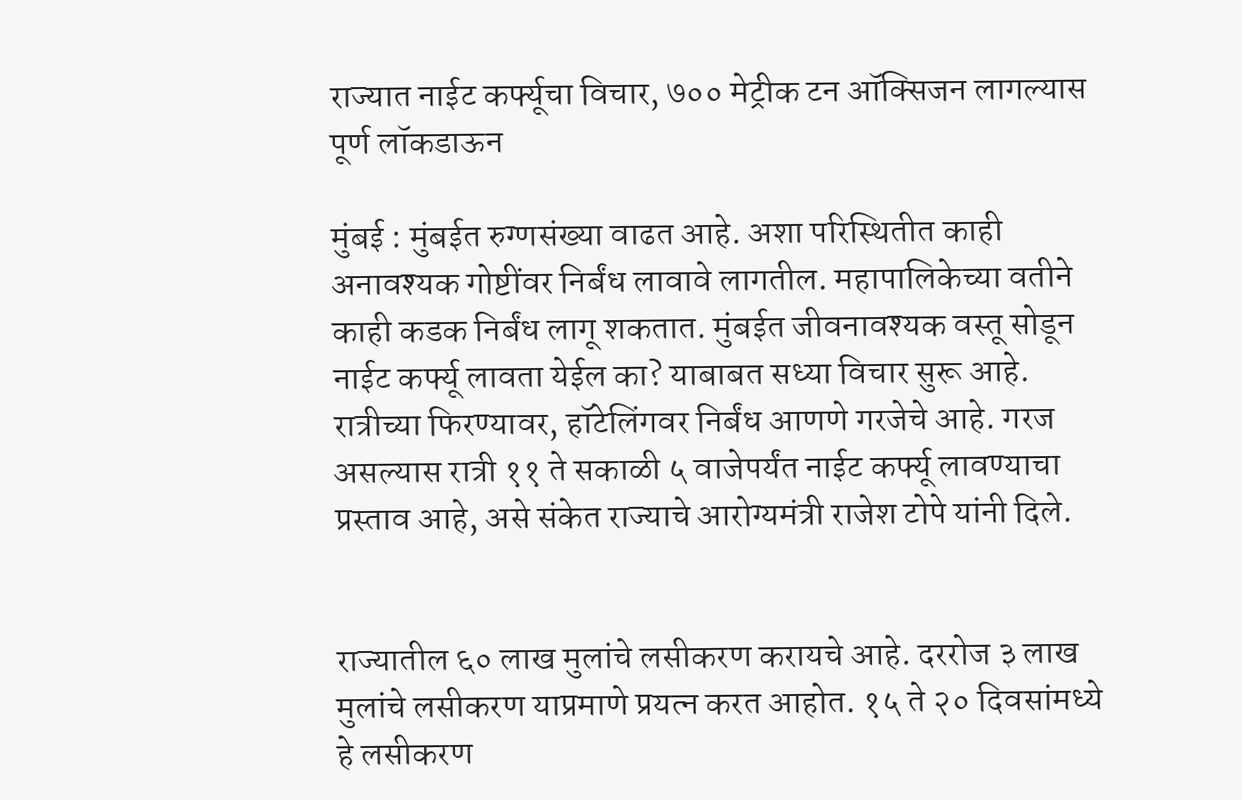राज्यात नाईट कर्फ्यूचा विचार, ७०० मेट्रीक टन ऑक्सिजन लागल्यास पूर्ण लॉकडाऊन

मुंबई : मुंबईत रुग्णसंख्या वाढत आहे. अशा परिस्थितीत काही अनावश्यक गोष्टींवर निर्बंध लावावे लागतील. महापालिकेच्या वतीने काही कडक निर्बंध लागू शकतात. मुंबईत जीवनावश्यक वस्तू सोडून नाईट कर्फ्यू लावता येईल का? याबाबत सध्या विचार सुरू आहे. रात्रीच्या फिरण्यावर, हॉटेलिंगवर निर्बंध आणणे गरजेचे आहे. गरज असल्यास रात्री ११ ते सकाळी ५ वाजेपर्यंत नाईट कर्फ्यू लावण्याचा प्रस्ताव आहे, असे संकेत राज्याचे आरोग्यमंत्री राजेश टोपे यांनी दिले.


राज्यातील ६० लाख मुलांचे लसीकरण करायचे आहे. दररोज ३ लाख मुलांचे लसीकरण याप्रमाणे प्रयत्न करत आहोत. १५ ते २० दिवसांमध्ये हे लसीकरण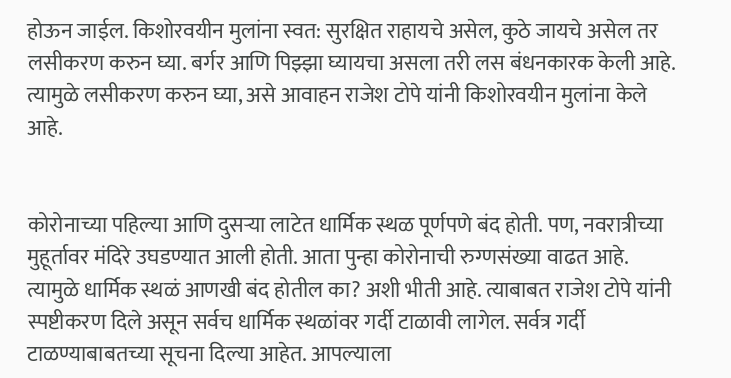होऊन जाईल. किशोरवयीन मुलांना स्वत: सुरक्षित राहायचे असेल, कुठे जायचे असेल तर लसीकरण करुन घ्या. बर्गर आणि पिझ्झा घ्यायचा असला तरी लस बंधनकारक केली आहे. त्यामुळे लसीकरण करुन घ्या, असे आवाहन राजेश टोपे यांनी किशोरवयीन मुलांना केले आहे.


कोरोनाच्या पहिल्या आणि दुसऱ्या लाटेत धार्मिक स्थळ पूर्णपणे बंद होती. पण, नवरात्रीच्या मुहूर्तावर मंदिरे उघडण्यात आली होती. आता पुन्हा कोरोनाची रुग्णसंख्या वाढत आहे. त्यामुळे धार्मिक स्थळं आणखी बंद होतील का? अशी भीती आहे. त्याबाबत राजेश टोपे यांनी स्पष्टीकरण दिले असून सर्वच धार्मिक स्थळांवर गर्दी टाळावी लागेल. सर्वत्र गर्दी टाळण्याबाबतच्या सूचना दिल्या आहेत. आपल्याला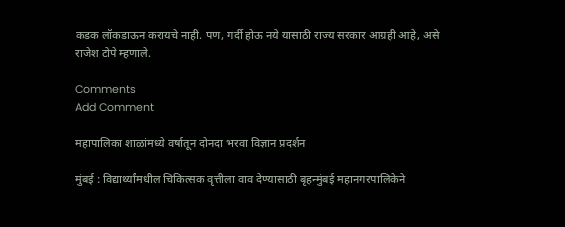कडक लॉकडाऊन करायचे नाही. पण, गर्दी होऊ नये यासाठी राज्य सरकार आग्रही आहे, असे राजेश टोपे म्हणाले.

Comments
Add Comment

महापालिका शाळांमध्ये वर्षातून दोनदा भरवा विज्ञान प्रदर्शन

मुंबई : विद्यार्थ्यांमधील चिकित्सक वृत्तीला वाव देण्यासाठी बृहन्मुंबई महानगरपालिकेने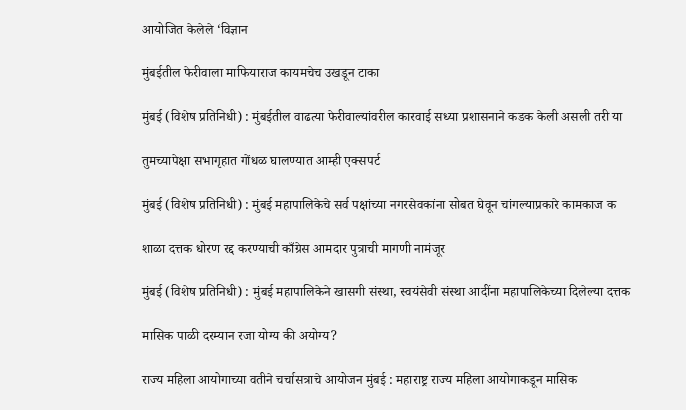आयोजित केलेले ‘विज्ञान

मुंबईतील फेरीवाला माफियाराज कायमचेच उखडून टाका

मुंबई (विशेष प्रतिनिधी) : मुंबईतील वाढत्या फेरीवाल्यांवरील कारवाई सध्या प्रशासनाने कडक केली असली तरी या

तुमच्यापेक्षा सभागृहात गोंधळ घालण्यात आम्ही एक्सपर्ट

मुंबई (विशेष प्रतिनिधी) : मुंबई महापालिकेचे सर्व पक्षांच्या नगरसेवकांना सोबत घेवून चांगल्याप्रकारे कामकाज क

शाळा दत्तक धोरण रद्द करण्याची काँग्रेस आमदार पुत्राची मागणी नामंजूर

मुंबई (विशेष प्रतिनिधी) : मुंबई महापालिकेने खासगी संस्था, स्वयंसेवी संस्था आदींना महापालिकेच्या दिलेल्या दत्तक

मासिक पाळी दरम्यान रजा योग्य की अयोग्य?

राज्य महिला आयोगाच्या वतीने चर्चासत्राचे आयोजन मुंबई : महाराष्ट्र राज्य महिला आयोगाकडून मासिक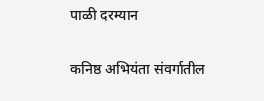पाळी दरम्यान

कनिष्ठ अभियंता संवर्गातील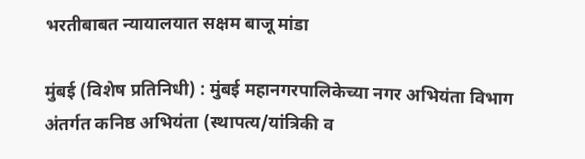भरतीबाबत न्यायालयात सक्षम बाजू मांडा

मुंबई (विशेष प्रतिनिधी) : मुंबई महानगरपालिकेच्या नगर अभियंता विभाग अंतर्गत कनिष्ठ अभियंता (स्थापत्य/यांत्रिकी व